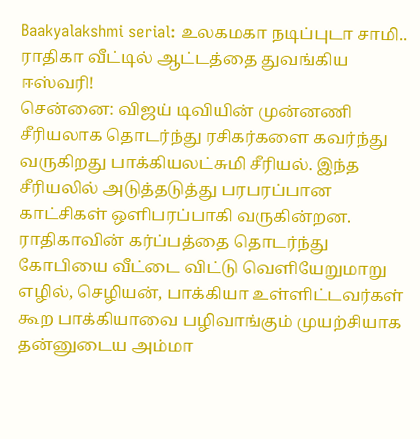Baakyalakshmi serial: உலகமகா நடிப்புடா சாமி.. ராதிகா வீட்டில் ஆட்டத்தை துவங்கிய ஈஸ்வரி!
சென்னை: விஜய் டிவியின் முன்னணி சீரியலாக தொடர்ந்து ரசிகர்களை கவர்ந்து வருகிறது பாக்கியலட்சுமி சீரியல். இந்த சீரியலில் அடுத்தடுத்து பரபரப்பான காட்சிகள் ஒளிபரப்பாகி வருகின்றன. ராதிகாவின் கர்ப்பத்தை தொடர்ந்து கோபியை வீட்டை விட்டு வெளியேறுமாறு எழில், செழியன், பாக்கியா உள்ளிட்டவர்கள் கூற பாக்கியாவை பழிவாங்கும் முயற்சியாக தன்னுடைய அம்மா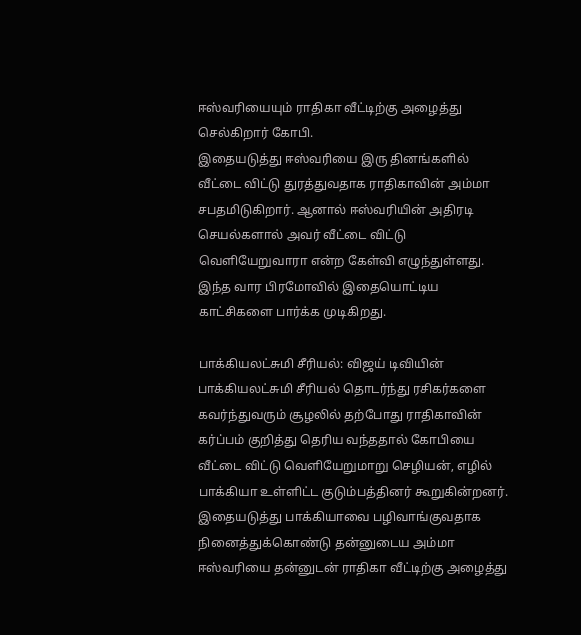ஈஸ்வரியையும் ராதிகா வீட்டிற்கு அழைத்து செல்கிறார் கோபி.
இதையடுத்து ஈஸ்வரியை இரு தினங்களில் வீட்டை விட்டு துரத்துவதாக ராதிகாவின் அம்மா சபதமிடுகிறார். ஆனால் ஈஸ்வரியின் அதிரடி செயல்களால் அவர் வீட்டை விட்டு வெளியேறுவாரா என்ற கேள்வி எழுந்துள்ளது. இந்த வார பிரமோவில் இதையொட்டிய காட்சிகளை பார்க்க முடிகிறது.

பாக்கியலட்சுமி சீரியல்: விஜய் டிவியின் பாக்கியலட்சுமி சீரியல் தொடர்ந்து ரசிகர்களை கவர்ந்துவரும் சூழலில் தற்போது ராதிகாவின் கர்ப்பம் குறித்து தெரிய வந்ததால் கோபியை வீட்டை விட்டு வெளியேறுமாறு செழியன், எழில் பாக்கியா உள்ளிட்ட குடும்பத்தினர் கூறுகின்றனர். இதையடுத்து பாக்கியாவை பழிவாங்குவதாக நினைத்துக்கொண்டு தன்னுடைய அம்மா ஈஸ்வரியை தன்னுடன் ராதிகா வீட்டிற்கு அழைத்து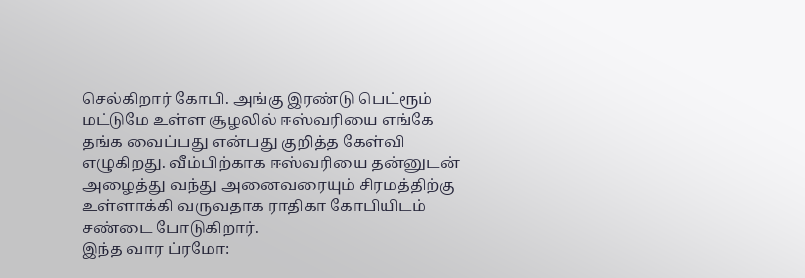செல்கிறார் கோபி. அங்கு இரண்டு பெட்ரூம் மட்டுமே உள்ள சூழலில் ஈஸ்வரியை எங்கே தங்க வைப்பது என்பது குறித்த கேள்வி எழுகிறது. வீம்பிற்காக ஈஸ்வரியை தன்னுடன் அழைத்து வந்து அனைவரையும் சிரமத்திற்கு உள்ளாக்கி வருவதாக ராதிகா கோபியிடம் சண்டை போடுகிறார்.
இந்த வார ப்ரமோ: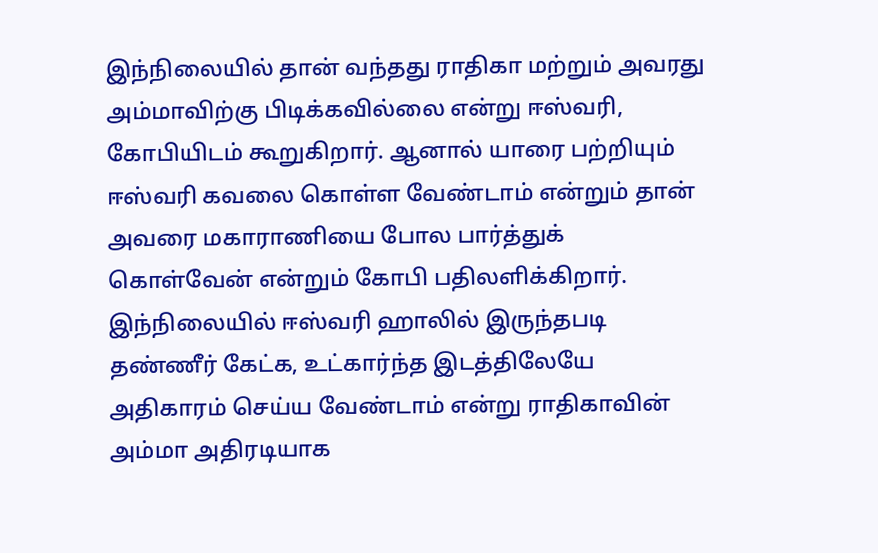இந்நிலையில் தான் வந்தது ராதிகா மற்றும் அவரது அம்மாவிற்கு பிடிக்கவில்லை என்று ஈஸ்வரி, கோபியிடம் கூறுகிறார். ஆனால் யாரை பற்றியும் ஈஸ்வரி கவலை கொள்ள வேண்டாம் என்றும் தான் அவரை மகாராணியை போல பார்த்துக் கொள்வேன் என்றும் கோபி பதிலளிக்கிறார். இந்நிலையில் ஈஸ்வரி ஹாலில் இருந்தபடி தண்ணீர் கேட்க, உட்கார்ந்த இடத்திலேயே அதிகாரம் செய்ய வேண்டாம் என்று ராதிகாவின் அம்மா அதிரடியாக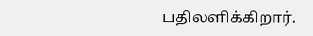பதிலளிக்கிறார்.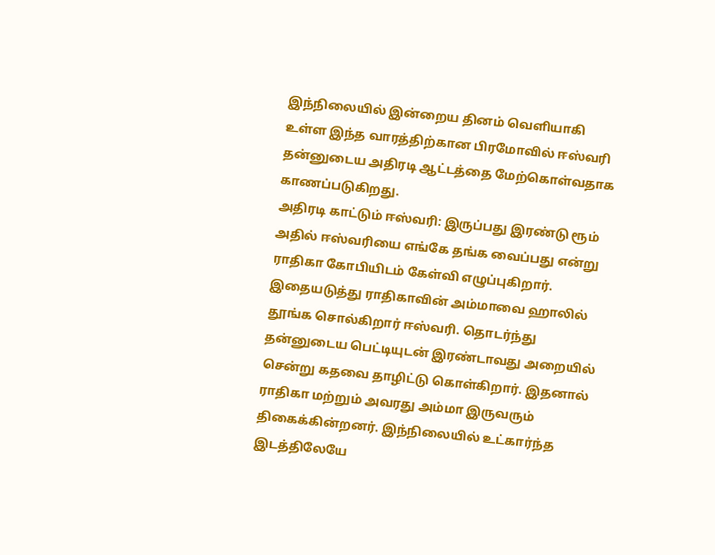இந்நிலையில் இன்றைய தினம் வெளியாகி உள்ள இந்த வாரத்திற்கான பிரமோவில் ஈஸ்வரி தன்னுடைய அதிரடி ஆட்டத்தை மேற்கொள்வதாக காணப்படுகிறது.
அதிரடி காட்டும் ஈஸ்வரி: இருப்பது இரண்டு ரூம் அதில் ஈஸ்வரியை எங்கே தங்க வைப்பது என்று ராதிகா கோபியிடம் கேள்வி எழுப்புகிறார். இதையடுத்து ராதிகாவின் அம்மாவை ஹாலில் தூங்க சொல்கிறார் ஈஸ்வரி. தொடர்ந்து தன்னுடைய பெட்டியுடன் இரண்டாவது அறையில் சென்று கதவை தாழிட்டு கொள்கிறார். இதனால் ராதிகா மற்றும் அவரது அம்மா இருவரும் திகைக்கின்றனர். இந்நிலையில் உட்கார்ந்த இடத்திலேயே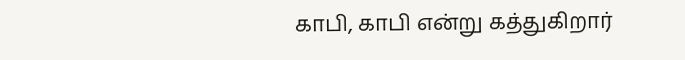காபி, காபி என்று கத்துகிறார்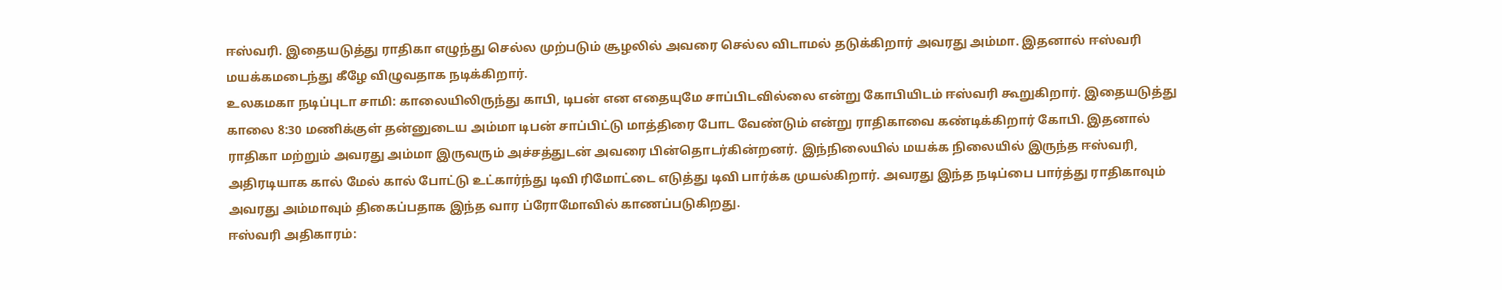ஈஸ்வரி. இதையடுத்து ராதிகா எழுந்து செல்ல முற்படும் சூழலில் அவரை செல்ல விடாமல் தடுக்கிறார் அவரது அம்மா. இதனால் ஈஸ்வரி மயக்கமடைந்து கீழே விழுவதாக நடிக்கிறார்.
உலகமகா நடிப்புடா சாமி: காலையிலிருந்து காபி, டிபன் என எதையுமே சாப்பிடவில்லை என்று கோபியிடம் ஈஸ்வரி கூறுகிறார். இதையடுத்து காலை 8:30 மணிக்குள் தன்னுடைய அம்மா டிபன் சாப்பிட்டு மாத்திரை போட வேண்டும் என்று ராதிகாவை கண்டிக்கிறார் கோபி. இதனால் ராதிகா மற்றும் அவரது அம்மா இருவரும் அச்சத்துடன் அவரை பின்தொடர்கின்றனர். இந்நிலையில் மயக்க நிலையில் இருந்த ஈஸ்வரி, அதிரடியாக கால் மேல் கால் போட்டு உட்கார்ந்து டிவி ரிமோட்டை எடுத்து டிவி பார்க்க முயல்கிறார். அவரது இந்த நடிப்பை பார்த்து ராதிகாவும் அவரது அம்மாவும் திகைப்பதாக இந்த வார ப்ரோமோவில் காணப்படுகிறது.
ஈஸ்வரி அதிகாரம்: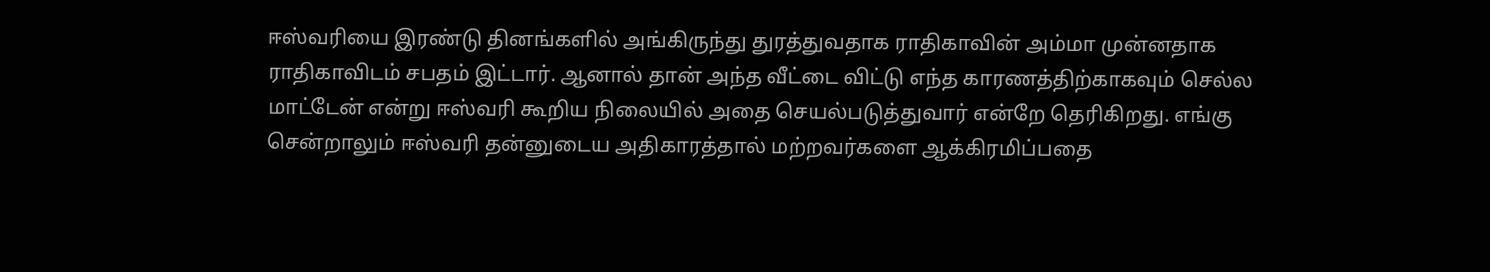ஈஸ்வரியை இரண்டு தினங்களில் அங்கிருந்து துரத்துவதாக ராதிகாவின் அம்மா முன்னதாக ராதிகாவிடம் சபதம் இட்டார். ஆனால் தான் அந்த வீட்டை விட்டு எந்த காரணத்திற்காகவும் செல்ல மாட்டேன் என்று ஈஸ்வரி கூறிய நிலையில் அதை செயல்படுத்துவார் என்றே தெரிகிறது. எங்கு சென்றாலும் ஈஸ்வரி தன்னுடைய அதிகாரத்தால் மற்றவர்களை ஆக்கிரமிப்பதை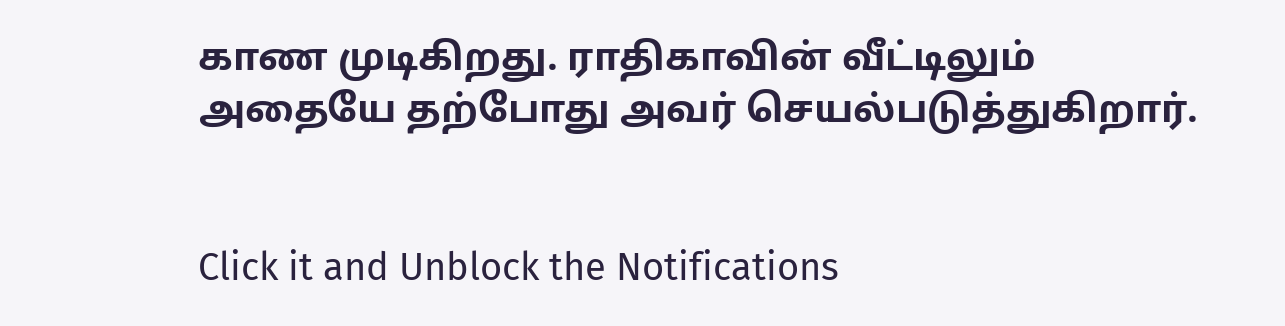காண முடிகிறது. ராதிகாவின் வீட்டிலும் அதையே தற்போது அவர் செயல்படுத்துகிறார்.


Click it and Unblock the Notifications